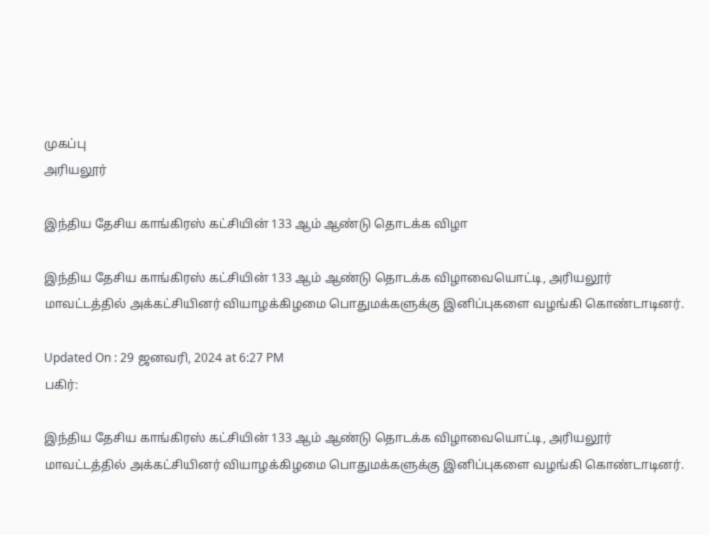முகப்பு
அரியலூர்

இந்திய தேசிய காங்கிரஸ் கட்சியின் 133 ஆம் ஆண்டு தொடக்க விழா

இந்திய தேசிய காங்கிரஸ் கட்சியின் 133 ஆம் ஆண்டு தொடக்க விழாவையொட்டி, அரியலூர் மாவட்டத்தில் அக்கட்சியினர் வியாழக்கிழமை பொதுமக்களுக்கு இனிப்புகளை வழங்கி கொண்டாடினர்.

Updated On : 29 ஜனவரி, 2024 at 6:27 PM
பகிர்:

இந்திய தேசிய காங்கிரஸ் கட்சியின் 133 ஆம் ஆண்டு தொடக்க விழாவையொட்டி, அரியலூர் மாவட்டத்தில் அக்கட்சியினர் வியாழக்கிழமை பொதுமக்களுக்கு இனிப்புகளை வழங்கி கொண்டாடினர்.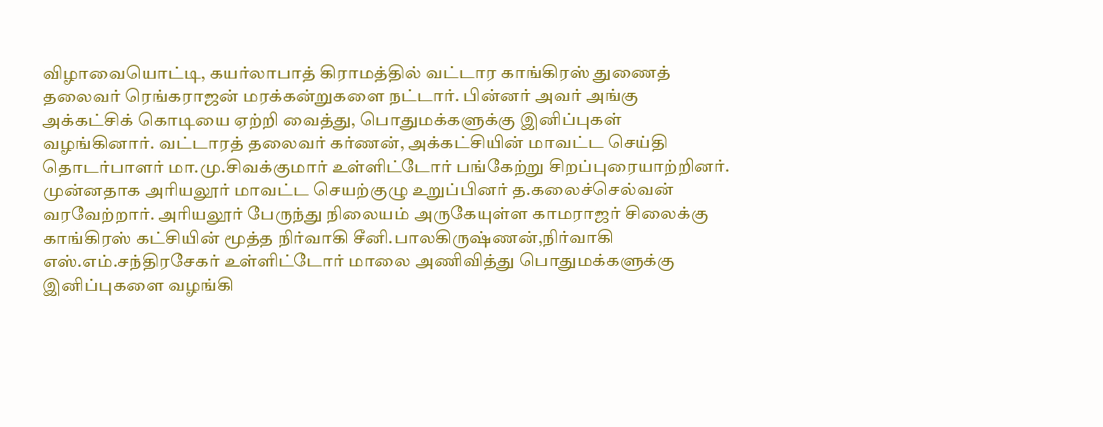விழாவையொட்டி, கயர்லாபாத் கிராமத்தில் வட்டார காங்கிரஸ் துணைத் தலைவர் ரெங்கராஜன் மரக்கன்றுகளை நட்டார். பின்னர் அவர் அங்கு அக்கட்சிக் கொடியை ஏற்றி வைத்து, பொதுமக்களுக்கு இனிப்புகள் வழங்கினார். வட்டாரத் தலைவர் கர்ணன், அக்கட்சியின் மாவட்ட செய்தி தொடர்பாளர் மா.மு.சிவக்குமார் உள்ளிட்டோர் பங்கேற்று சிறப்புரையாற்றினர். முன்னதாக அரியலூர் மாவட்ட செயற்குழு உறுப்பினர் த.கலைச்செல்வன் வரவேற்றார். அரியலூர் பேருந்து நிலையம் அருகேயுள்ள காமராஜர் சிலைக்கு காங்கிரஸ் கட்சியின் மூத்த நிர்வாகி சீனி.பாலகிருஷ்ணன்,நிர்வாகி எஸ்.எம்.சந்திரசேகர் உள்ளிட்டோர் மாலை அணிவித்து பொதுமக்களுக்கு இனிப்புகளை வழங்கி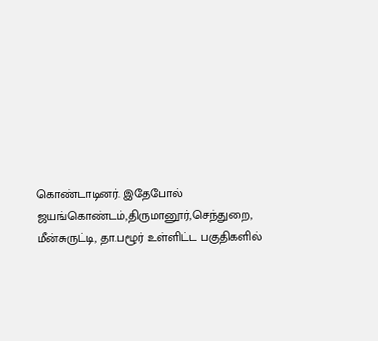கொண்டாடினர். இதேபோல் ஜயங்கொண்டம்,திருமானூர்,செந்துறை, மீன்சுருட்டி, தா.பழூர் உள்ளிட்ட பகுதிகளில்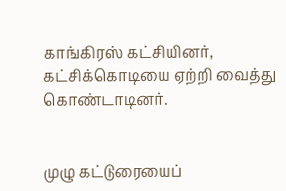காங்கிரஸ் கட்சியினர், கட்சிக்கொடியை ஏற்றி வைத்து கொண்டாடினர்.


முழு கட்டுரையைப்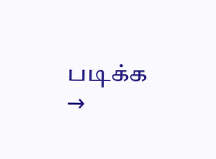படிக்க →